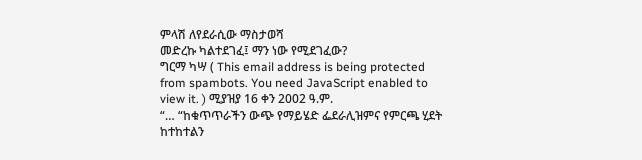ምላሽ ለየደራሲው ማስታወሻ
መድረኩ ካልተደገፈ፤ ማን ነው የሚደገፈው?
ግርማ ካሣ ( This email address is being protected from spambots. You need JavaScript enabled to view it. ) ሚያዝያ 16 ቀን 2002 ዓ.ም.
“… “ከቁጥጥራችን ውጭ የማይሄድ ፌደራሊዝምና የምርጫ ሂደት ከተከተልን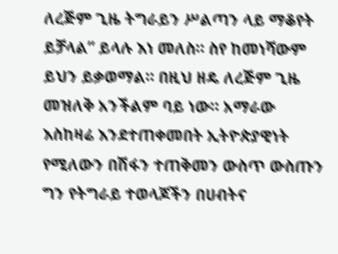ለረጅም ጊዜ ትግራይን ሥልጣን ላይ ማቆየት ይቻላል” ይላሉ እነ መለስ። ስየ ከመነሻውም ይህን ይቃወማል። በዚህ ዘዴ ለረጅም ጊዜ መዝለቅ አንችልም ባይ ነው። አማራው እስከዛሬ እንደተጠቀመበት ኢትዮጵያዊነት የሚለውን በሽፋን ተጠቅመን ውስጥ ውስጡን ግን የትግራይ ተወላጆችን በሀብትና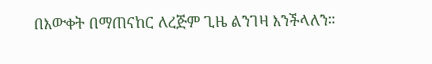በእውቀት በማጠናከር ለረጅም ጊዜ ልንገዛ እንችላለን።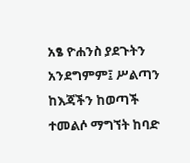አፄ ዮሐንስ ያደጉትን አንደግምም፤ ሥልጣን ከእጃችን ከወጣች ተመልሶ ማግኘት ከባድ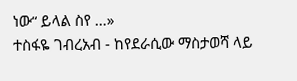ነው“ ይላል ስየ …»
ተስፋዬ ገብረአብ - ከየደራሲው ማስታወሻ ላይ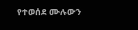የተወሰደ ሙሉውን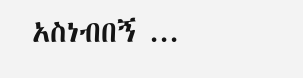አስነብበኝ ...